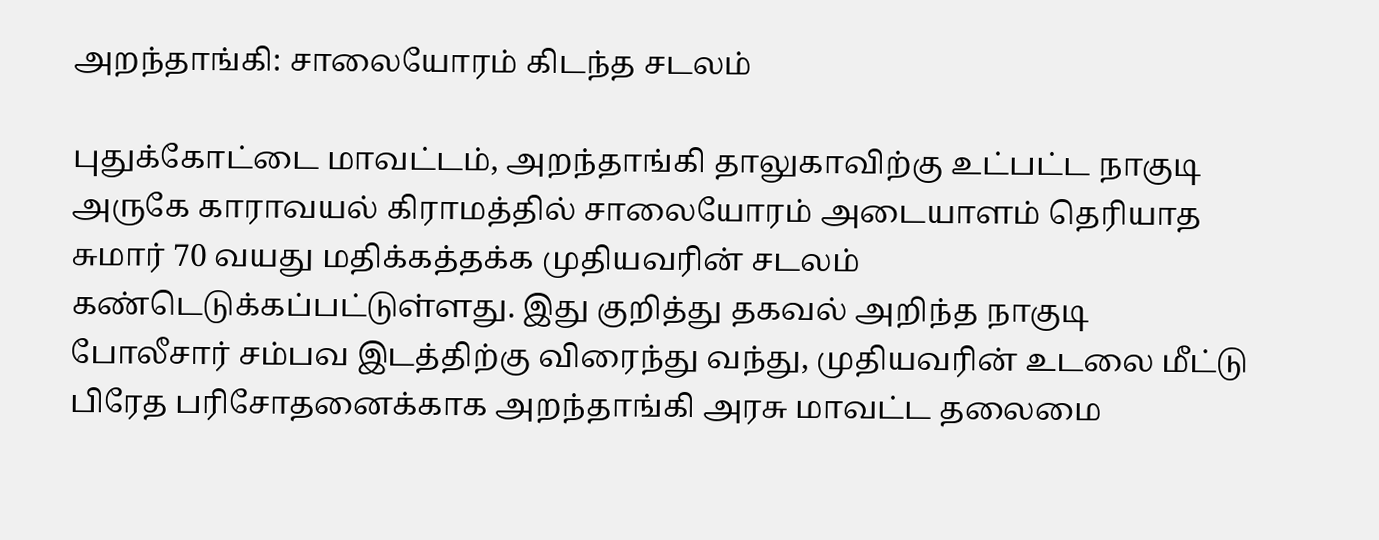அறந்தாங்கி: சாலையோரம் கிடந்த சடலம்

புதுக்கோட்டை மாவட்டம், அறந்தாங்கி தாலுகாவிற்கு உட்பட்ட நாகுடி அருகே காராவயல் கிராமத்தில் சாலையோரம் அடையாளம் தெரியாத சுமார் 70 வயது மதிக்கத்தக்க முதியவரின் சடலம் கண்டெடுக்கப்பட்டுள்ளது. இது குறித்து தகவல் அறிந்த நாகுடி போலீசார் சம்பவ இடத்திற்கு விரைந்து வந்து, முதியவரின் உடலை மீட்டு பிரேத பரிசோதனைக்காக அறந்தாங்கி அரசு மாவட்ட தலைமை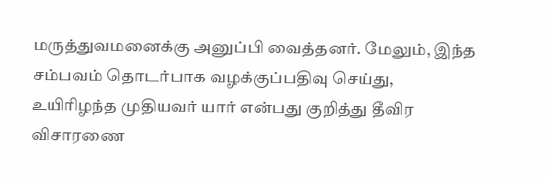மருத்துவமனைக்கு அனுப்பி வைத்தனர். மேலும், இந்த சம்பவம் தொடர்பாக வழக்குப்பதிவு செய்து, உயிரிழந்த முதியவர் யார் என்பது குறித்து தீவிர விசாரணை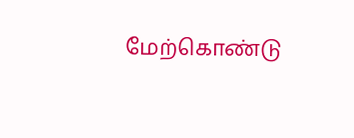மேற்கொண்டு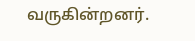வருகின்றனர்.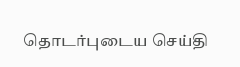தொடர்புடைய செய்தி